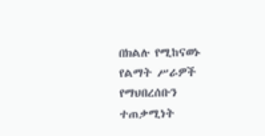በክልሉ የሚከናወኑ የልማት ሥራዎች የማህበረሰቡን ተጠቃሚነት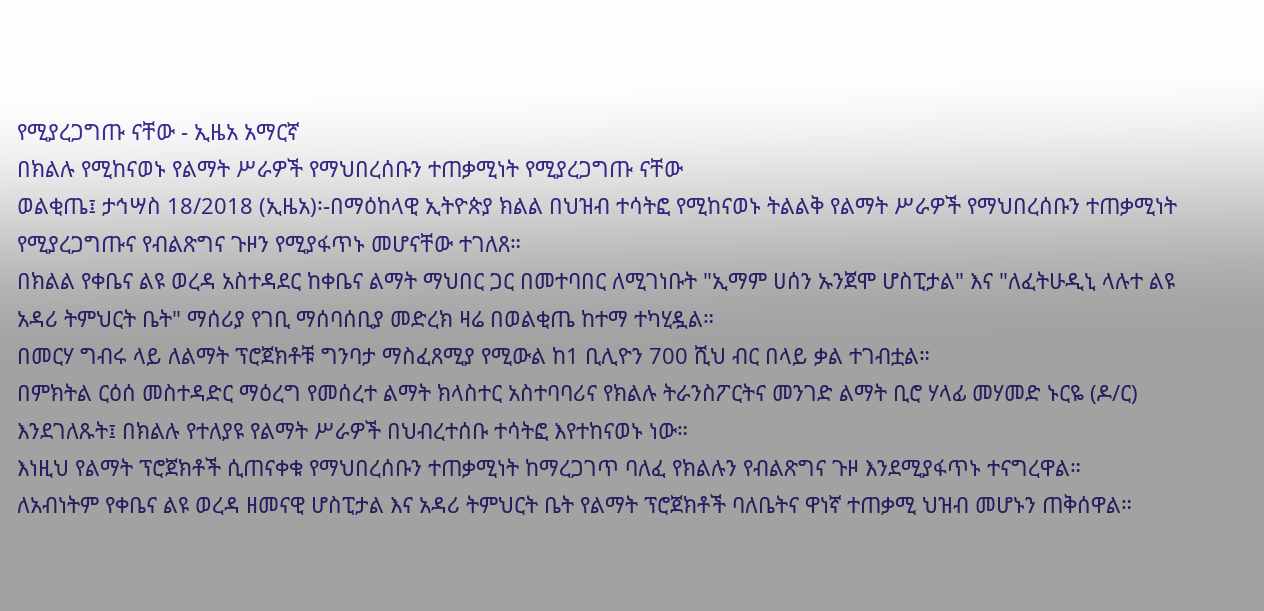የሚያረጋግጡ ናቸው - ኢዜአ አማርኛ
በክልሉ የሚከናወኑ የልማት ሥራዎች የማህበረሰቡን ተጠቃሚነት የሚያረጋግጡ ናቸው
ወልቂጤ፤ ታኅሣስ 18/2018 (ኢዜአ)፡-በማዕከላዊ ኢትዮጵያ ክልል በህዝብ ተሳትፎ የሚከናወኑ ትልልቅ የልማት ሥራዎች የማህበረሰቡን ተጠቃሚነት የሚያረጋግጡና የብልጽግና ጉዞን የሚያፋጥኑ መሆናቸው ተገለጸ።
በክልል የቀቤና ልዩ ወረዳ አስተዳደር ከቀቤና ልማት ማህበር ጋር በመተባበር ለሚገነቡት "ኢማም ሀሰን ኡንጀሞ ሆስፒታል" እና "ለፈትሁዲኒ ላሉተ ልዩ አዳሪ ትምህርት ቤት" ማሰሪያ የገቢ ማሰባሰቢያ መድረክ ዛሬ በወልቂጤ ከተማ ተካሂዷል።
በመርሃ ግብሩ ላይ ለልማት ፕሮጀክቶቹ ግንባታ ማስፈጸሚያ የሚውል ከ1 ቢሊዮን 700 ሺህ ብር በላይ ቃል ተገብቷል።
በምክትል ርዕሰ መስተዳድር ማዕረግ የመሰረተ ልማት ክላስተር አስተባባሪና የክልሉ ትራንስፖርትና መንገድ ልማት ቢሮ ሃላፊ መሃመድ ኑርዬ (ዶ/ር) እንደገለጹት፤ በክልሉ የተለያዩ የልማት ሥራዎች በህብረተሰቡ ተሳትፎ እየተከናወኑ ነው።
እነዚህ የልማት ፕሮጀክቶች ሲጠናቀቁ የማህበረሰቡን ተጠቃሚነት ከማረጋገጥ ባለፈ የክልሉን የብልጽግና ጉዞ እንደሚያፋጥኑ ተናግረዋል።
ለአብነትም የቀቤና ልዩ ወረዳ ዘመናዊ ሆስፒታል እና አዳሪ ትምህርት ቤት የልማት ፕሮጀክቶች ባለቤትና ዋነኛ ተጠቃሚ ህዝብ መሆኑን ጠቅሰዋል።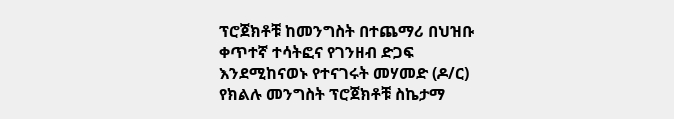ፕሮጀክቶቹ ከመንግስት በተጨማሪ በህዝቡ ቀጥተኛ ተሳትፎና የገንዘብ ድጋፍ እንደሚከናወኑ የተናገሩት መሃመድ (ዶ/ር) የክልሉ መንግስት ፕሮጀክቶቹ ስኬታማ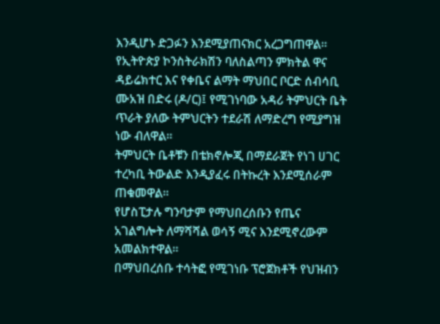እንዲሆኑ ድጋፉን እንደሚያጠናክር አረጋግጠዋል።
የኢትዮጵያ ኮንስትራክሽን ባለስልጣን ምክትል ዋና ዳይሬክተር እና የቀቤና ልማት ማህበር ቦርድ ሰብሳቢ ሙአዝ በድሩ (ዶ/ር)፤ የሚገነባው አዳሪ ትምህርት ቤት ጥራት ያለው ትምህርትን ተደራሽ ለማድረግ የሚያግዝ ነው ብለዋል።
ትምህርት ቤቶቹን በቴክኖሎጂ በማደራጀት የነገ ሀገር ተረካቢ ትውልድ እንዲያፈሩ በትኩረት እንደሚሰራም ጠቁመዋል።
የሆስፒታሉ ግንባታም የማህበረሰቡን የጤና አገልግሎት ለማሻሻል ወሳኝ ሚና እንደሚኖረውም አመልክተዋል።
በማህበረሰቡ ተሳትፎ የሚገነቡ ፕሮጀክቶች የህዝብን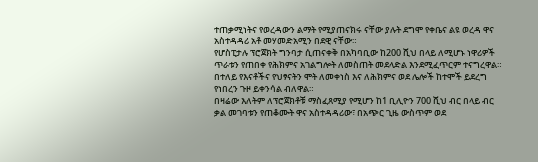ተጠቃሚነትና የወረዳውን ልማት የሚያጠናክሩ ናቸው ያሉት ደግሞ የቀቤና ልዩ ወረዳ ዋና አስተዳዳሪ አቶ መሃመድአሚን በደዊ ናቸው።
የሆስፒታሉ ፕሮጀክት ግንባታ ሲጠናቀቅ በአካባቢው ከ200 ሺህ በላይ ለሚሆኑ ነዋሪዎች ጥራቱን የጠበቀ የሕክምና አገልግሎት ለመስጠት መደላድል እንደሚፈጥርም ተናግረዋል።
በተለይ የእናቶችና የህፃናትን ሞት ለመቀነስ እና ለሕክምና ወደ ሌሎች ከተሞች ይደረግ የነበረን ጉዞ ይቀንሳል ብለዋል።
በዛሬው እለትም ለፕሮጀክቶቹ ማስፈጸሚያ የሚሆን ከ1 ቢሊዮን 700 ሺህ ብር በላይ ብር ቃል መገባቱን የጠቆሙት ዋና አስተዳዳሪው፣ በአጭር ጊዜ ውስጥም ወደ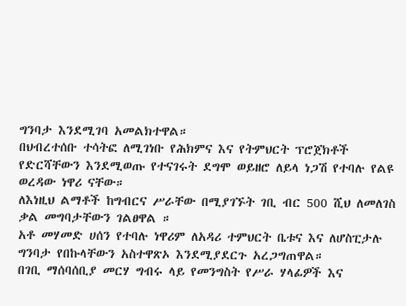ግንባታ እንደሚገባ አመልክተዋል።
በህብረተሰቡ ተሳትፎ ለሚገነቡ የሕክምና እና የትምህርት ፕሮጀክቶች የድርሻቸውን እንደሚወጡ የተናገሩት ደግሞ ወይዘሮ ለይላ ነጋሽ የተባሉ የልዩ ወረዳው ነዋሪ ናቸው።
ለእነዚህ ልማቶች ከግብርና ሥራቸው በሚያገኙት ገቢ ብር 500 ሺህ ለመለገስ ቃል መግባታቸውን ገልፀዋል ።
አቶ መሃመድ ሀሰን የተባሉ ነዋሪም ለአዳሪ ተምህርት ቤቱና እና ለሆስፒታሉ ግንባታ የበኩላቸውን አስተዋጽኦ እንደሚያደርጉ አረጋግጠዋል።
በገቢ ማሰባሰቢያ መርሃ ግብሩ ላይ የመንግስት የሥራ ሃላፊዎች እና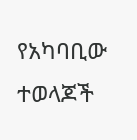የአካባቢው ተወላጆች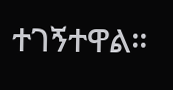ተገኝተዋል።